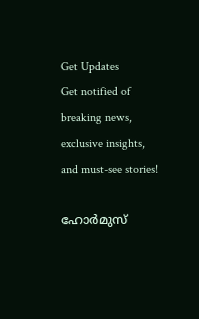Get Updates
Get notified of breaking news, exclusive insights, and must-see stories!

ഹോര്‍മുസ്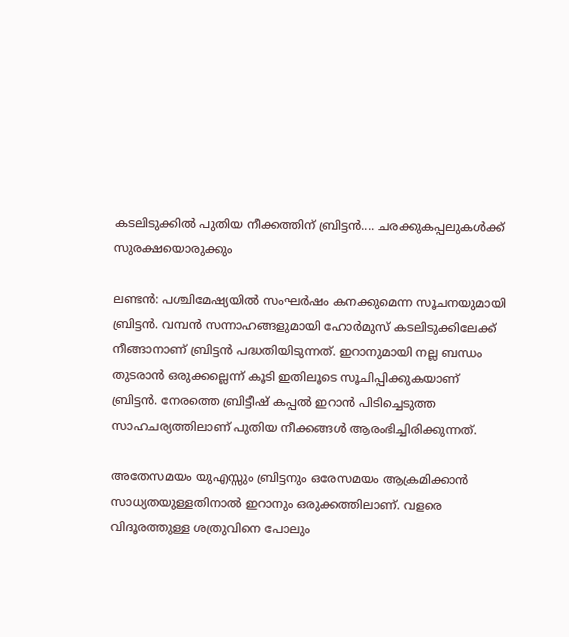കടലിടുക്കില്‍ പുതിയ നീക്കത്തിന് ബ്രിട്ടന്‍.... ചരക്കുകപ്പലുകള്‍ക്ക് സുരക്ഷയൊരുക്കും

ലണ്ടന്‍: പശ്ചിമേഷ്യയില്‍ സംഘര്‍ഷം കനക്കുമെന്ന സൂചനയുമായി ബ്രിട്ടന്‍. വമ്പന്‍ സന്നാഹങ്ങളുമായി ഹോര്‍മുസ് കടലിടുക്കിലേക്ക് നീങ്ങാനാണ് ബ്രിട്ടന്‍ പദ്ധതിയിടുന്നത്. ഇറാനുമായി നല്ല ബന്ധം തുടരാന്‍ ഒരുക്കല്ലെന്ന് കൂടി ഇതിലൂടെ സൂചിപ്പിക്കുകയാണ് ബ്രിട്ടന്‍. നേരത്തെ ബ്രിട്ടീഷ് കപ്പല്‍ ഇറാന്‍ പിടിച്ചെടുത്ത സാഹചര്യത്തിലാണ് പുതിയ നീക്കങ്ങള്‍ ആരംഭിച്ചിരിക്കുന്നത്.

അതേസമയം യുഎസ്സും ബ്രിട്ടനും ഒരേസമയം ആക്രമിക്കാന്‍ സാധ്യതയുള്ളതിനാല്‍ ഇറാനും ഒരുക്കത്തിലാണ്. വളരെ വിദൂരത്തുള്ള ശത്രുവിനെ പോലും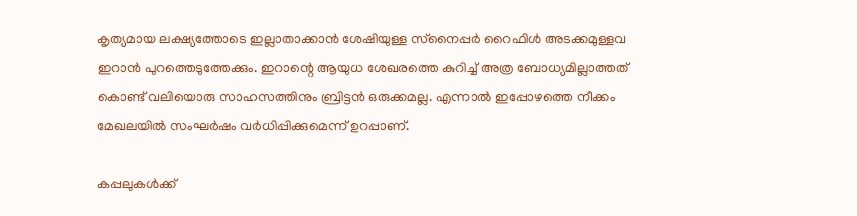കൃത്യമായ ലക്ഷ്യത്തോടെ ഇല്ലാതാക്കാന്‍ ശേഷിയുള്ള സ്‌നൈപ്പര്‍ റൈഫിള്‍ അടക്കമുള്ളവ ഇറാന്‍ പുറത്തെടുത്തേക്കും. ഇറാന്റെ ആയുധ ശേഖരത്തെ കുറിച്ച് അത്ര ബോധ്യമില്ലാത്തത് കൊണ്ട് വലിയൊരു സാഹസത്തിനും ബ്രിട്ടന്‍ ഒരുക്കമല്ല. എന്നാല്‍ ഇപ്പോഴത്തെ നീക്കം മേഖലയില്‍ സംഘര്‍ഷം വര്‍ധിപ്പിക്കുമെന്ന് ഉറപ്പാണ്.

കപ്പലുകള്‍ക്ക്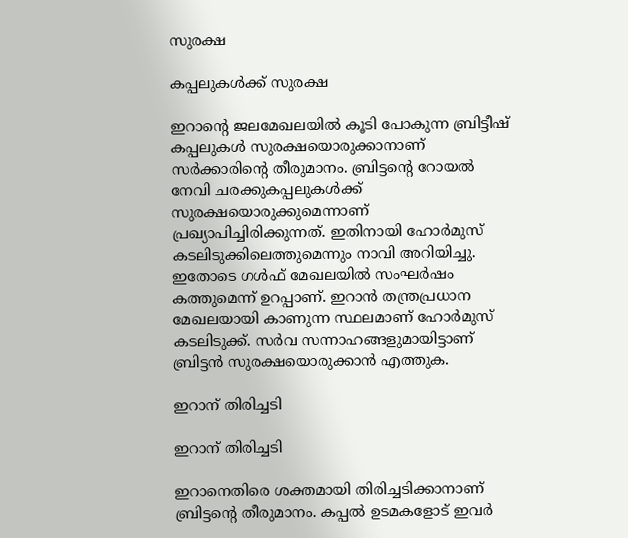സുരക്ഷ

കപ്പലുകള്‍ക്ക് സുരക്ഷ

ഇറാന്റെ ജലമേഖലയില്‍ കൂടി പോകുന്ന ബ്രിട്ടീഷ് കപ്പലുകള്‍ സുരക്ഷയൊരുക്കാനാണ് സര്‍ക്കാരിന്റെ തീരുമാനം. ബ്രിട്ടന്റെ റോയല്‍ നേവി ചരക്കുകപ്പലുകള്‍ക്ക് സുരക്ഷയൊരുക്കുമെന്നാണ് പ്രഖ്യാപിച്ചിരിക്കുന്നത്. ഇതിനായി ഹോര്‍മുസ് കടലിടുക്കിലെത്തുമെന്നും നാവി അറിയിച്ചു. ഇതോടെ ഗള്‍ഫ് മേഖലയില്‍ സംഘര്‍ഷം കത്തുമെന്ന് ഉറപ്പാണ്. ഇറാന്‍ തന്ത്രപ്രധാന മേഖലയായി കാണുന്ന സ്ഥലമാണ് ഹോര്‍മുസ് കടലിടുക്ക്. സര്‍വ സന്നാഹങ്ങളുമായിട്ടാണ് ബ്രിട്ടന്‍ സുരക്ഷയൊരുക്കാന്‍ എത്തുക.

ഇറാന് തിരിച്ചടി

ഇറാന് തിരിച്ചടി

ഇറാനെതിരെ ശക്തമായി തിരിച്ചടിക്കാനാണ് ബ്രിട്ടന്റെ തീരുമാനം. കപ്പല്‍ ഉടമകളോട് ഇവര്‍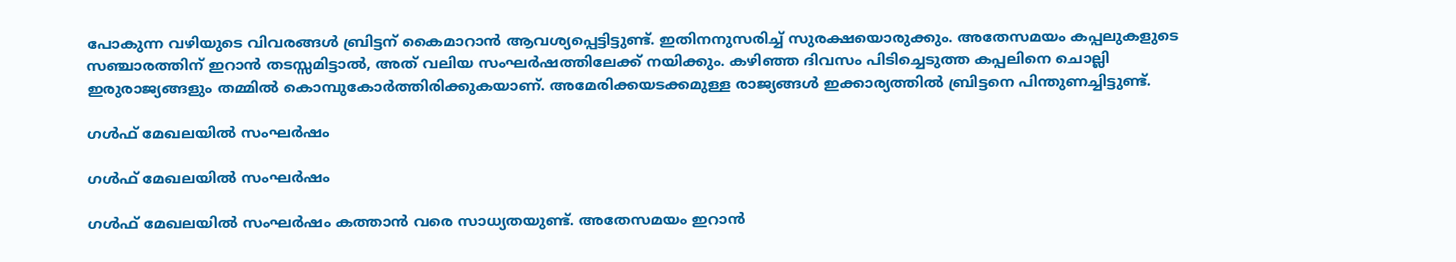പോകുന്ന വഴിയുടെ വിവരങ്ങള്‍ ബ്രിട്ടന് കൈമാറാന്‍ ആവശ്യപ്പെട്ടിട്ടുണ്ട്. ഇതിനനുസരിച്ച് സുരക്ഷയൊരുക്കും. അതേസമയം കപ്പലുകളുടെ സഞ്ചാരത്തിന് ഇറാന്‍ തടസ്സമിട്ടാല്‍, അത് വലിയ സംഘര്‍ഷത്തിലേക്ക് നയിക്കും. കഴിഞ്ഞ ദിവസം പിടിച്ചെടുത്ത കപ്പലിനെ ചൊല്ലി ഇരുരാജ്യങ്ങളും തമ്മില്‍ കൊമ്പുകോര്‍ത്തിരിക്കുകയാണ്. അമേരിക്കയടക്കമുള്ള രാജ്യങ്ങള്‍ ഇക്കാര്യത്തില്‍ ബ്രിട്ടനെ പിന്തുണച്ചിട്ടുണ്ട്.

ഗള്‍ഫ് മേഖലയില്‍ സംഘര്‍ഷം

ഗള്‍ഫ് മേഖലയില്‍ സംഘര്‍ഷം

ഗള്‍ഫ് മേഖലയില്‍ സംഘര്‍ഷം കത്താന്‍ വരെ സാധ്യതയുണ്ട്. അതേസമയം ഇറാന്‍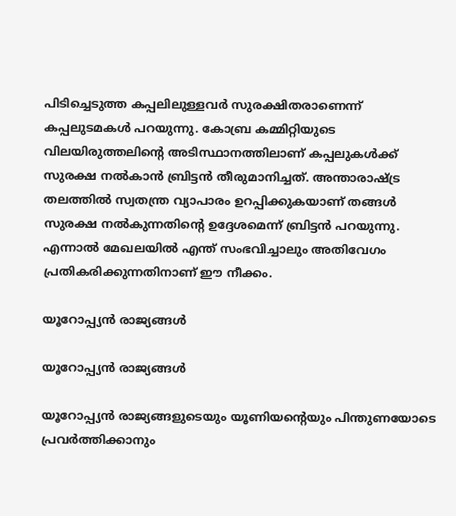പിടിച്ചെടുത്ത കപ്പലിലുള്ളവര്‍ സുരക്ഷിതരാണെന്ന് കപ്പലുടമകള്‍ പറയുന്നു. കോബ്ര കമ്മിറ്റിയുടെ വിലയിരുത്തലിന്റെ അടിസ്ഥാനത്തിലാണ് കപ്പലുകള്‍ക്ക് സുരക്ഷ നല്‍കാന്‍ ബ്രിട്ടന്‍ തീരുമാനിച്ചത്. അന്താരാഷ്ട്ര തലത്തില്‍ സ്വതന്ത്ര വ്യാപാരം ഉറപ്പിക്കുകയാണ് തങ്ങള്‍ സുരക്ഷ നല്‍കുന്നതിന്റെ ഉദ്ദേശമെന്ന് ബ്രിട്ടന്‍ പറയുന്നു. എന്നാല്‍ മേഖലയില്‍ എന്ത് സംഭവിച്ചാലും അതിവേഗം പ്രതികരിക്കുന്നതിനാണ് ഈ നീക്കം.

യൂറോപ്പ്യന്‍ രാജ്യങ്ങള്‍

യൂറോപ്പ്യന്‍ രാജ്യങ്ങള്‍

യൂറോപ്പ്യന്‍ രാജ്യങ്ങളുടെയും യൂണിയന്റെയും പിന്തുണയോടെ പ്രവര്‍ത്തിക്കാനും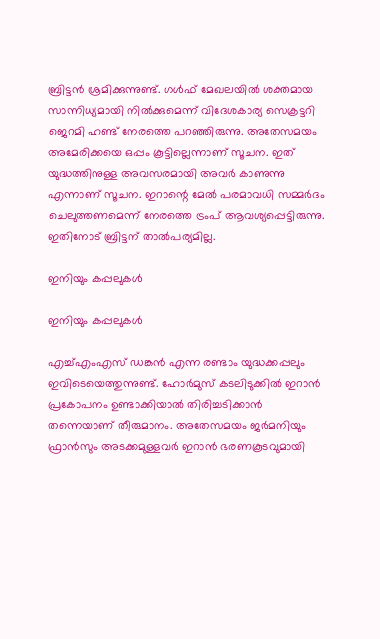ബ്രിട്ടന്‍ ശ്രമിക്കുന്നുണ്ട്. ഗള്‍ഫ് മേഖലയില്‍ ശക്തമായ സാന്നിധ്യമായി നില്‍ക്കുമെന്ന് വിദേശകാര്യ സെക്രട്ടറി ജെറമി ഹണ്ട് നേരത്തെ പറഞ്ഞിരുന്നു. അതേസമയം അമേരിക്കയെ ഒപ്പം കൂട്ടില്ലെന്നാണ് സൂചന. ഇത് യുദ്ധത്തിനുള്ള അവസരമായി അവര്‍ കാണുന്നു എന്നാണ് സൂചന. ഇറാന്റെ മേല്‍ പരമാവധി സമ്മര്‍ദം ചെലുത്തണമെന്ന് നേരത്തെ ട്രംപ് ആവശ്യപ്പെട്ടിരുന്നു. ഇതിനോട് ബ്രിട്ടന് താല്‍പര്യമില്ല.

ഇനിയും കപ്പലുകള്‍

ഇനിയും കപ്പലുകള്‍

എച്ച്എംഎസ് ഡങ്കന്‍ എന്ന രണ്ടാം യുദ്ധക്കപ്പലും ഇവിടെയെത്തുന്നുണ്ട്. ഹോര്‍മുസ് കടലിടുക്കില്‍ ഇറാന്‍ പ്രകോപനം ഉണ്ടാക്കിയാല്‍ തിരിച്ചടിക്കാന്‍ തന്നെയാണ് തീരുമാനം. അതേസമയം ജര്‍മനിയും ഫ്രാന്‍സും അടക്കമുള്ളവര്‍ ഇറാന്‍ ഭരണകൂടവുമായി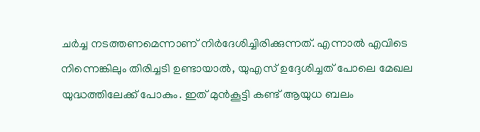ചര്‍ച്ച നടത്തണമെന്നാണ് നിര്‍ദേശിച്ചിരിക്കുന്നത്. എന്നാല്‍ എവിടെ നിന്നെങ്കിലും തിരിച്ചടി ഉണ്ടായാല്‍, യുഎസ് ഉദ്ദേശിച്ചത് പോലെ മേഖല യുദ്ധത്തിലേക്ക് പോകും. ഇത് മുന്‍കൂട്ടി കണ്ട് ആയുധ ബലം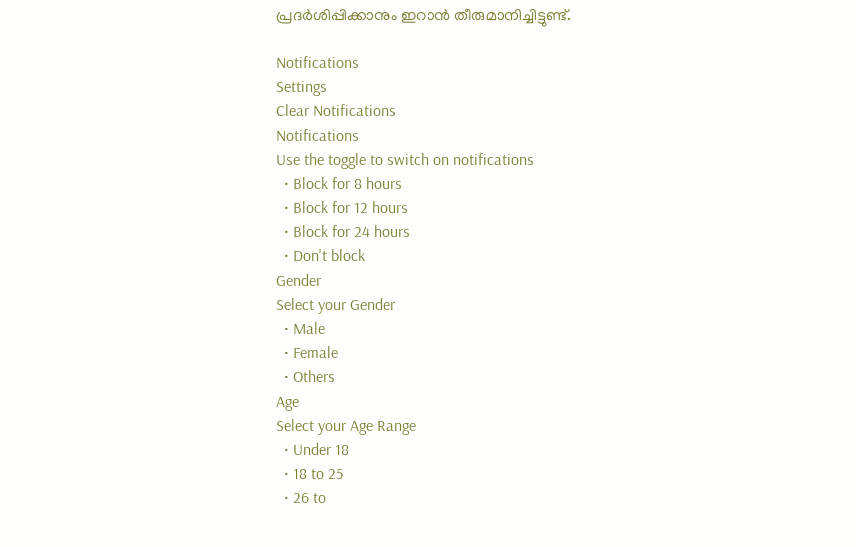പ്രദര്‍ശിപ്പിക്കാനും ഇറാന്‍ തീരുമാനിച്ചിട്ടുണ്ട്.

Notifications
Settings
Clear Notifications
Notifications
Use the toggle to switch on notifications
  • Block for 8 hours
  • Block for 12 hours
  • Block for 24 hours
  • Don't block
Gender
Select your Gender
  • Male
  • Female
  • Others
Age
Select your Age Range
  • Under 18
  • 18 to 25
  • 26 to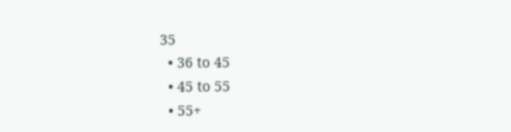35
  • 36 to 45
  • 45 to 55
  • 55+